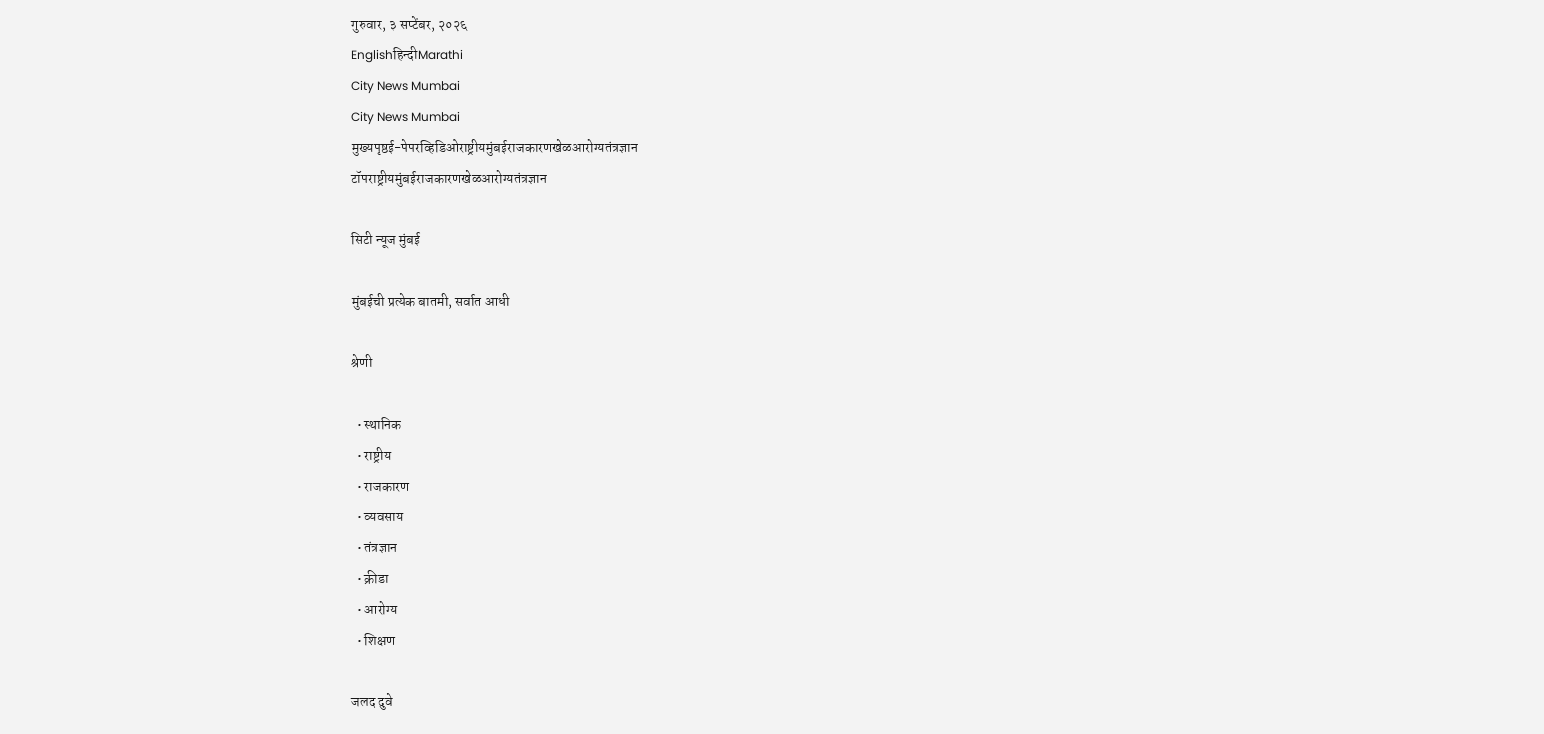गुरुवार, ३ सप्टेंबर, २०२६
Englishहिन्दीMarathi
City News Mumbai
City News Mumbai
मुख्यपृष्ठई-पेपरव्हिडिओराष्ट्रीयमुंबईराजकारणखेळआरोग्यतंत्रज्ञान
टॉपराष्ट्रीयमुंबईराजकारणखेळआरोग्यतंत्रज्ञान

सिटी न्यूज मुंबई

मुंबईची प्रत्येक बातमी, सर्वात आधी

श्रेणी

  • स्थानिक
  • राष्ट्रीय
  • राजकारण
  • व्यवसाय
  • तंत्रज्ञान
  • क्रीडा
  • आरोग्य
  • शिक्षण

जलद दुवे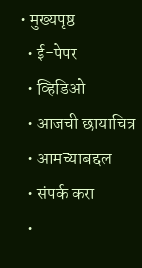• मुख्यपृष्ठ
  • ई-पेपर
  • व्हिडिओ
  • आजची छायाचित्र
  • आमच्याबद्दल
  • संपर्क करा
  •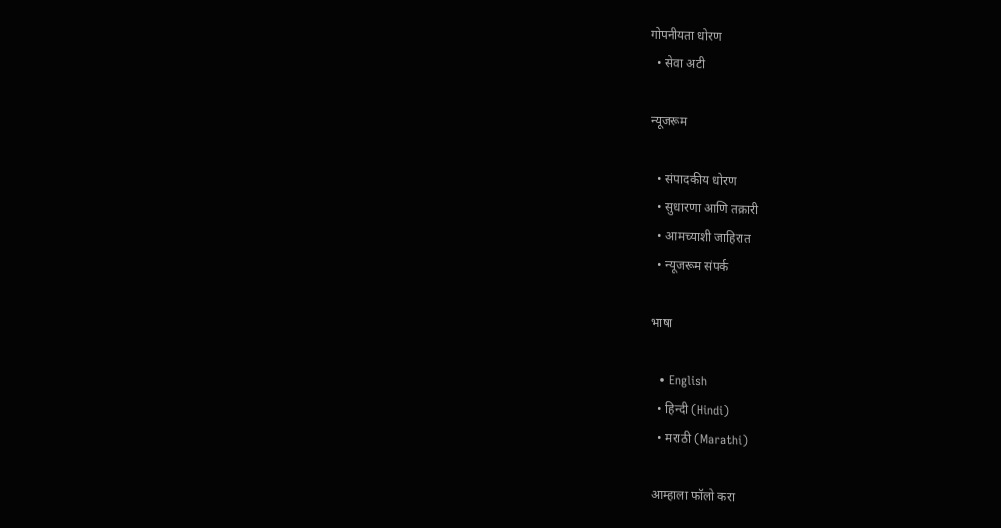गोपनीयता धोरण
  • सेवा अटी

न्यूजरूम

  • संपादकीय धोरण
  • सुधारणा आणि तक्रारी
  • आमच्याशी जाहिरात
  • न्यूजरूम संपर्क

भाषा

  • English
  • हिन्दी (Hindi)
  • मराठी (Marathi)

आम्हाला फॉलो करा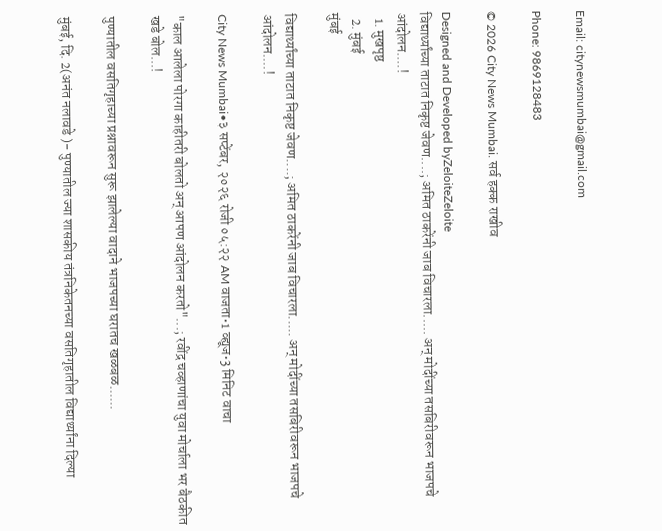Email: citynewsmumbai@gmail.com

Phone: 9869128483

© 2026 City News Mumbai. सर्व हक्क राखीव

Designed and Developed byZeloiteZeloite
विद्यार्थ्यांच्या ताटात निकृष्ट जेवण....; अमित ठाकरेंनी जाब विचारला..... अन् मोदींच्या तसबिरीवरून भाजपचे आंदोलन....!
  1. मुखपृष्ठ
  2. मुंबई
मुंबई

विद्यार्थ्यांच्या ताटात निकृष्ट जेवण....; अमित ठाकरेंनी जाब विचारला..... अन् मोदींच्या तसबिरीवरून भाजपचे आंदोलन....!

City News Mumbai•३ सप्टेंबर, २०२६ रोजी ०५:२२ AM वाजता•1 व्ह्यूज•3 मिनिट वाचा

"काल आलेला पोरगा काहीतरी बोलतो अन् आपण आंदोलन करतो"...; रवींद्र चव्हाणांचा युवा मोर्चाला भर बैठकीत खडे बोल...!

पुण्यातील वसतिगृहाच्या प्रश्नावरून सुरू झालेल्या वादाने भाजपच्या घरातच खळबळ......

मुंबई, दि. 2(अनंत नलावडे )- पुण्यातील ज्या शासकीय तंत्रनिकेतनच्या वसतिगृहातील विद्यार्थ्यांना दिल्या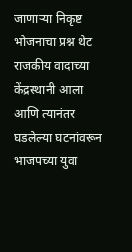जाणाऱ्या निकृष्ट भोजनाचा प्रश्न थेट राजकीय वादाच्या केंद्रस्थानी आला आणि त्यानंतर घडलेल्या घटनांवरून भाजपच्या युवा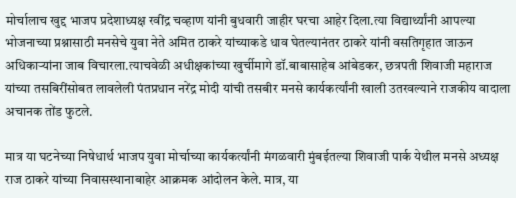मोर्चालाच खुद्द भाजप प्रदेशाध्यक्ष रवींद्र चव्हाण यांनी बुधवारी जाहीर घरचा आहेर दिला.त्या विद्यार्थ्यांनी आपल्या भोजनाच्या प्रश्नासाठी मनसेचे युवा नेते अमित ठाकरे यांच्याकडे धाव घेतल्यानंतर ठाकरे यांनी वसतिगृहात जाऊन अधिकाऱ्यांना जाब विचारला.त्याचवेळी अधीक्षकांच्या खुर्चीमागे डॉ.बाबासाहेब आंबेडकर, छत्रपती शिवाजी महाराज यांच्या तसबिरींसोबत लावलेली पंतप्रधान नरेंद्र मोदी यांची तसबीर मनसे कार्यकर्त्यांनी खाली उतरवल्याने राजकीय वादाला अचानक तोंड फुटले.

मात्र या घटनेच्या निषेधार्थ भाजप युवा मोर्चाच्या कार्यकर्त्यांनी मंगळवारी मुंबईतल्या शिवाजी पार्क येथील मनसे अध्यक्ष राज ठाकरे यांच्या निवासस्थानाबाहेर आक्रमक आंदोलन केले. मात्र, या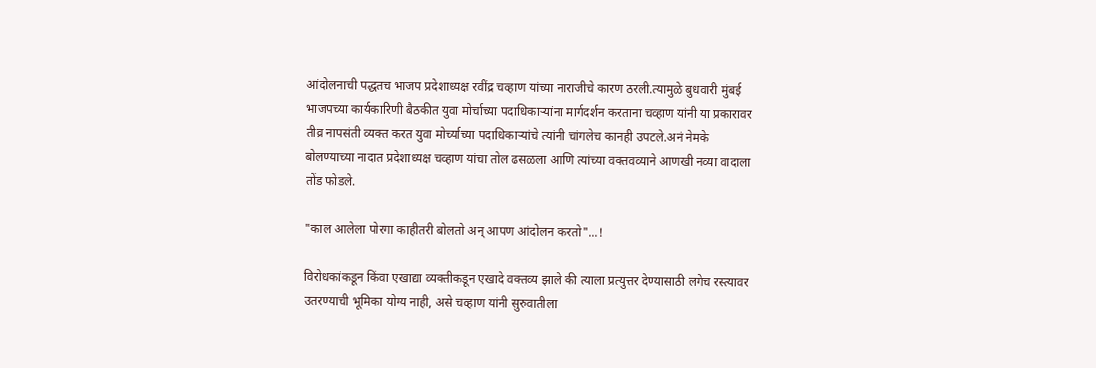आंदोलनाची पद्धतच भाजप प्रदेशाध्यक्ष रवींद्र चव्हाण यांच्या नाराजीचे कारण ठरली.त्यामुळे बुधवारी मुंबई भाजपच्या कार्यकारिणी बैठकीत युवा मोर्चाच्या पदाधिकाऱ्यांना मार्गदर्शन करताना चव्हाण यांनी या प्रकारावर तीव्र नापसंती व्यक्त करत युवा मोर्च्याच्या पदाधिकाऱ्यांचे त्यांनी चांगलेच कानही उपटले.अनं नेमके बोलण्याच्या नादात प्रदेशाध्यक्ष चव्हाण यांचा तोल ढसळला आणि त्यांच्या वक्तवव्याने आणखी नव्या वादाला तोंड फोडले.

"काल आलेला पोरगा काहीतरी बोलतो अन् आपण आंदोलन करतो"...!

विरोधकांकडून किंवा एखाद्या व्यक्तीकडून एखादे वक्तव्य झाले की त्याला प्रत्युत्तर देण्यासाठी लगेच रस्त्यावर उतरण्याची भूमिका योग्य नाही, असे चव्हाण यांनी सुरुवातीला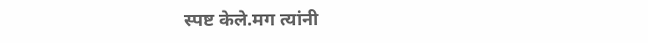स्पष्ट केले.मग त्यांनी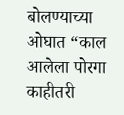बोलण्याच्या ओघात “काल आलेला पोरगा काहीतरी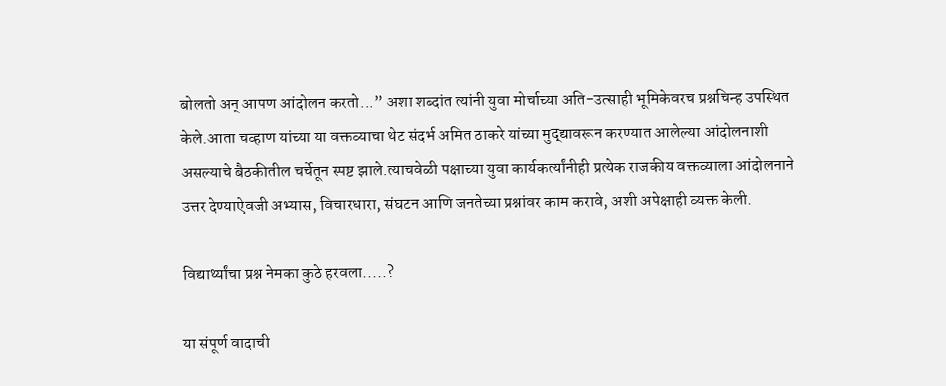बोलतो अन् आपण आंदोलन करतो...” अशा शब्दांत त्यांनी युवा मोर्चाच्या अति-उत्साही भूमिकेवरच प्रश्नचिन्ह उपस्थित केले.आता चव्हाण यांच्या या वक्तव्याचा थेट संदर्भ अमित ठाकरे यांच्या मुद्द्यावरून करण्यात आलेल्या आंदोलनाशी असल्याचे बैठकीतील चर्चेतून स्पष्ट झाले.त्याचवेळी पक्षाच्या युवा कार्यकर्त्यांनीही प्रत्येक राजकीय वक्तव्याला आंदोलनाने उत्तर देण्याऐवजी अभ्यास, विचारधारा, संघटन आणि जनतेच्या प्रश्नांवर काम करावे, अशी अपेक्षाही व्यक्त केली.

विद्यार्थ्यांचा प्रश्न नेमका कुठे हरवला.....?

या संपूर्ण वादाची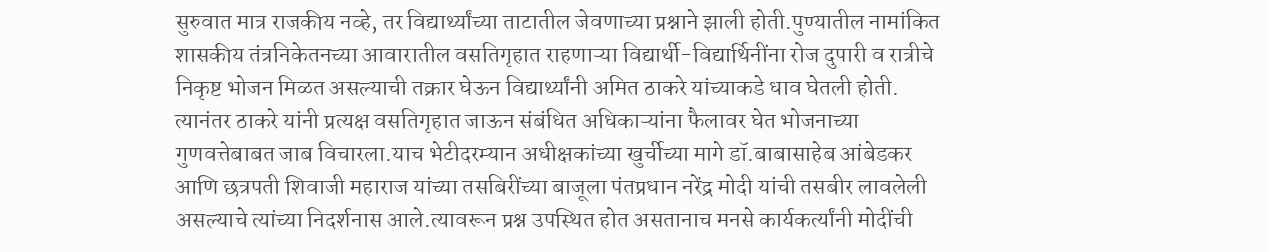सुरुवात मात्र राजकीय नव्हे, तर विद्यार्थ्यांच्या ताटातील जेवणाच्या प्रश्नाने झाली होती.पुण्यातील नामांकित शासकीय तंत्रनिकेतनच्या आवारातील वसतिगृहात राहणाऱ्या विद्यार्थी-विद्यार्थिनींना रोज दुपारी व रात्रीचे निकृष्ट भोजन मिळत असल्याची तक्रार घेऊन विद्यार्थ्यांनी अमित ठाकरे यांच्याकडे धाव घेतली होती. त्यानंतर ठाकरे यांनी प्रत्यक्ष वसतिगृहात जाऊन संबंधित अधिकाऱ्यांना फैलावर घेत भोजनाच्या गुणवत्तेबाबत जाब विचारला.याच भेटीदरम्यान अधीक्षकांच्या खुर्चीच्या मागे डॉ.बाबासाहेब आंबेडकर आणि छत्रपती शिवाजी महाराज यांच्या तसबिरींच्या बाजूला पंतप्रधान नरेंद्र मोदी यांची तसबीर लावलेली असल्याचे त्यांच्या निदर्शनास आले.त्यावरून प्रश्न उपस्थित होत असतानाच मनसे कार्यकर्त्यांनी मोदींची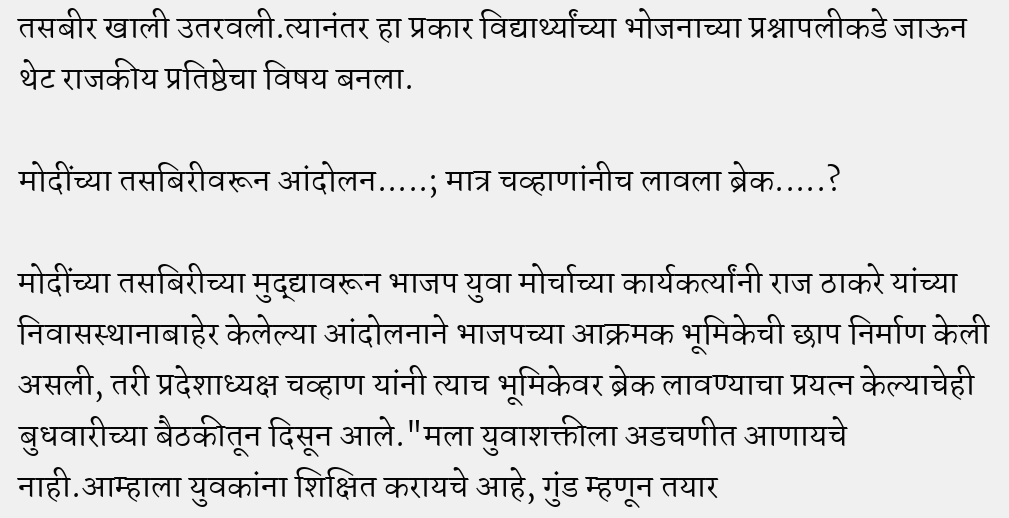तसबीर खाली उतरवली.त्यानंतर हा प्रकार विद्यार्थ्यांच्या भोजनाच्या प्रश्नापलीकडे जाऊन थेट राजकीय प्रतिष्ठेचा विषय बनला.

मोदींच्या तसबिरीवरून आंदोलन.....; मात्र चव्हाणांनीच लावला ब्रेक.....?

मोदींच्या तसबिरीच्या मुद्द्यावरून भाजप युवा मोर्चाच्या कार्यकर्त्यांनी राज ठाकरे यांच्या निवासस्थानाबाहेर केलेल्या आंदोलनाने भाजपच्या आक्रमक भूमिकेची छाप निर्माण केली असली, तरी प्रदेशाध्यक्ष चव्हाण यांनी त्याच भूमिकेवर ब्रेक लावण्याचा प्रयत्न केल्याचेही बुधवारीच्या बैठकीतून दिसून आले."मला युवाशक्तीला अडचणीत आणायचे नाही.आम्हाला युवकांना शिक्षित करायचे आहे, गुंड म्हणून तयार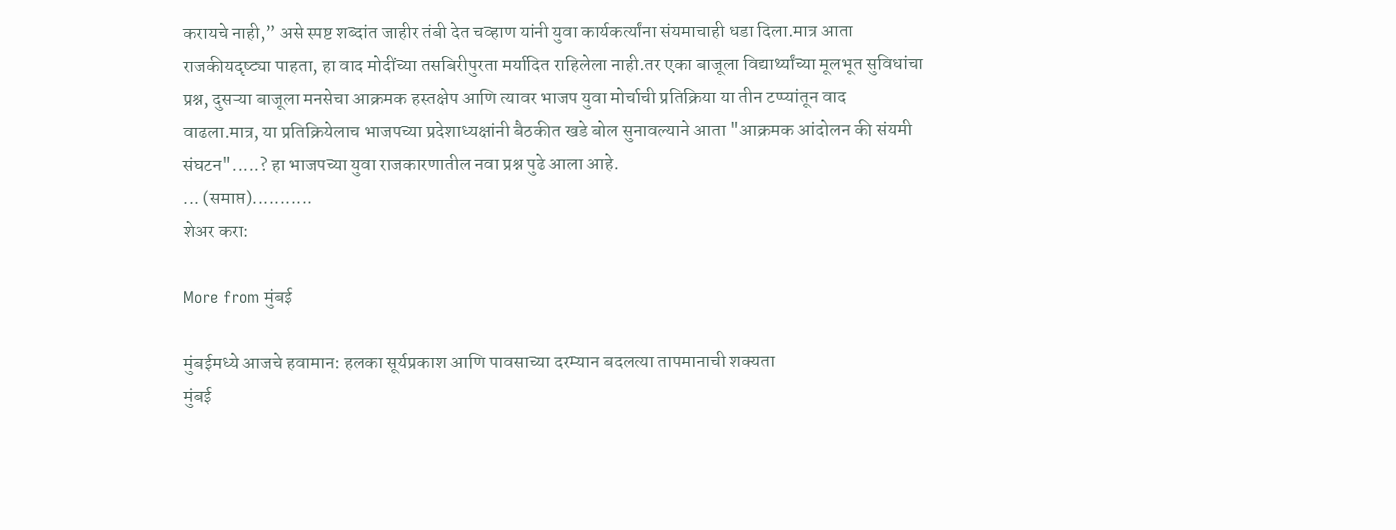करायचे नाही,” असे स्पष्ट शब्दांत जाहीर तंबी देत चव्हाण यांनी युवा कार्यकर्त्यांना संयमाचाही धडा दिला.मात्र आता राजकीयदृष्ट्या पाहता, हा वाद मोदींच्या तसबिरीपुरता मर्यादित राहिलेला नाही.तर एका बाजूला विद्यार्थ्यांच्या मूलभूत सुविधांचा प्रश्न, दुसऱ्या बाजूला मनसेचा आक्रमक हस्तक्षेप आणि त्यावर भाजप युवा मोर्चाची प्रतिक्रिया या तीन टप्प्यांतून वाद वाढला.मात्र, या प्रतिक्रियेलाच भाजपच्या प्रदेशाध्यक्षांनी बैठकीत खडे बोल सुनावल्याने आता "आक्रमक आंदोलन की संयमी संघटन".....? हा भाजपच्या युवा राजकारणातील नवा प्रश्न पुढे आला आहे.
... (समाप्त)...........
शेअर करा:

More from मुंबई

मुंबईमध्ये आजचे हवामान: हलका सूर्यप्रकाश आणि पावसाच्या दरम्यान बदलत्या तापमानाची शक्यता
मुंबई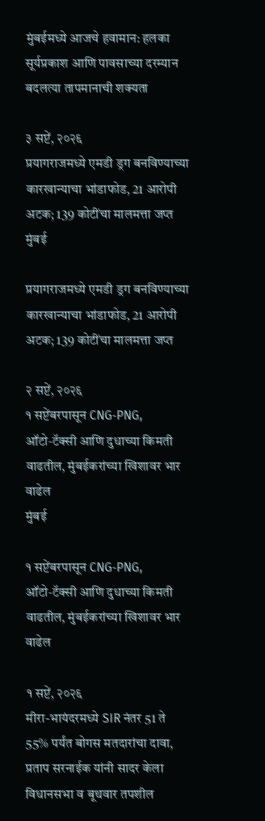मुंबईमध्ये आजचे हवामान: हलका सूर्यप्रकाश आणि पावसाच्या दरम्यान बदलत्या तापमानाची शक्यता

३ सप्टें, २०२६
प्रयागराजमध्ये एमडी ड्रग बनविण्याच्या कारखान्याचा भांडाफोड, 21 आरोपी अटक; 139 कोटींचा मालमत्ता जप्त
मुंबई

प्रयागराजमध्ये एमडी ड्रग बनविण्याच्या कारखान्याचा भांडाफोड, 21 आरोपी अटक; 139 कोटींचा मालमत्ता जप्त

२ सप्टें, २०२६
१ सप्टेंबरपासून CNG‑PNG, ऑटो‑टॅक्सी आणि दुधाच्या किमती वाढतील, मुंबईकरांच्या खिशावर भार वाढेल
मुंबई

१ सप्टेंबरपासून CNG‑PNG, ऑटो‑टॅक्सी आणि दुधाच्या किमती वाढतील, मुंबईकरांच्या खिशावर भार वाढेल

१ सप्टें, २०२६
मीरा-भायंदरमध्ये SIR नंतर 51 ते 55% पर्यंत बोगस मतदारांचा दावा, प्रताप सरनाईक यांनी सादर केला विधानसभा व बूथवार तपशील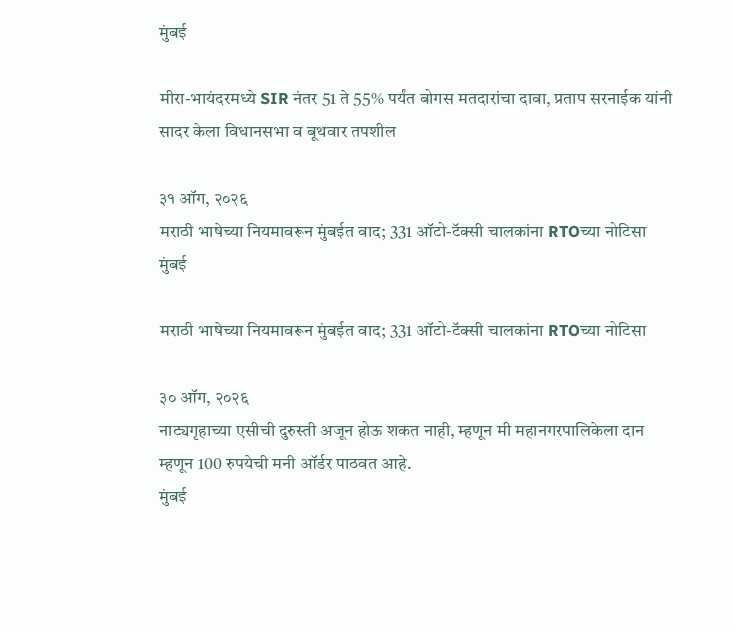मुंबई

मीरा-भायंदरमध्ये SIR नंतर 51 ते 55% पर्यंत बोगस मतदारांचा दावा, प्रताप सरनाईक यांनी सादर केला विधानसभा व बूथवार तपशील

३१ ऑग, २०२६
मराठी भाषेच्या नियमावरून मुंबईत वाद; 331 ऑटो-टॅक्सी चालकांना RTOच्या नोटिसा
मुंबई

मराठी भाषेच्या नियमावरून मुंबईत वाद; 331 ऑटो-टॅक्सी चालकांना RTOच्या नोटिसा

३० ऑग, २०२६
नाट्यगृहाच्या एसीची दुरुस्ती अजून होऊ शकत नाही, म्हणून मी महानगरपालिकेला दान म्हणून 100 रुपयेची मनी ऑर्डर पाठवत आहे.
मुंबई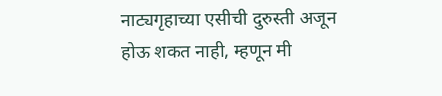नाट्यगृहाच्या एसीची दुरुस्ती अजून होऊ शकत नाही, म्हणून मी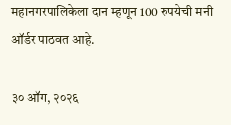महानगरपालिकेला दान म्हणून 100 रुपयेची मनी ऑर्डर पाठवत आहे.

३० ऑग, २०२६